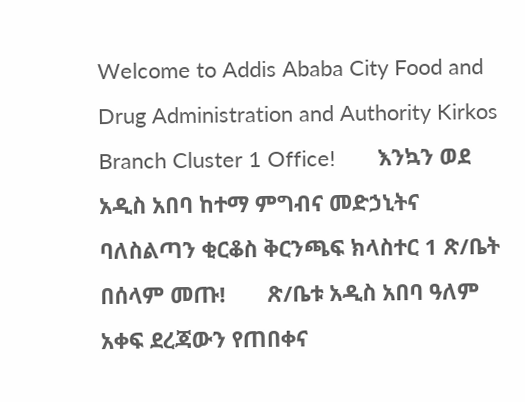Welcome to Addis Ababa City Food and Drug Administration and Authority Kirkos Branch Cluster 1 Office!       እንኳን ወደ አዲስ አበባ ከተማ ምግብና መድኃኒትና ባለስልጣን ቂርቆስ ቅርንጫፍ ክላስተር 1 ጽ/ቤት በሰላም መጡ!       ጽ/ቤቱ አዲስ አበባ ዓለም አቀፍ ደረጃውን የጠበቀና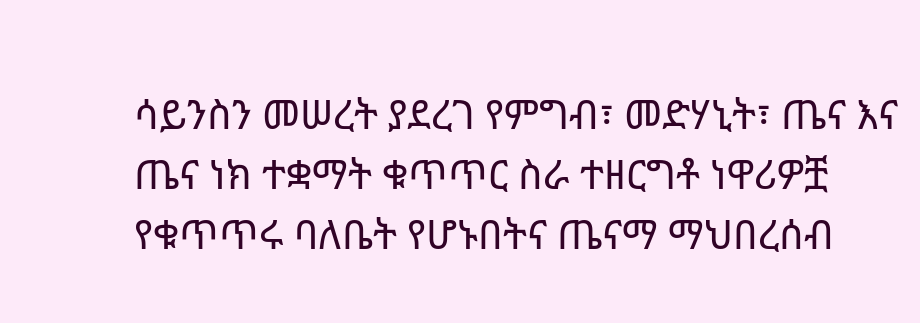ሳይንስን መሠረት ያደረገ የምግብ፣ መድሃኒት፣ ጤና እና ጤና ነክ ተቋማት ቁጥጥር ስራ ተዘርግቶ ነዋሪዎቿ የቁጥጥሩ ባለቤት የሆኑበትና ጤናማ ማህበረሰብ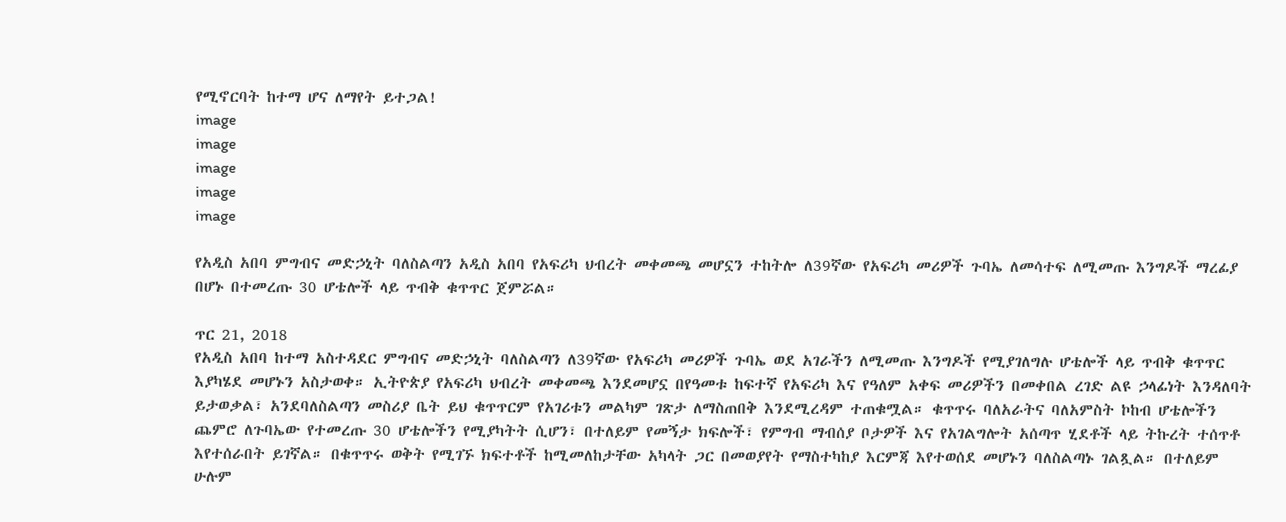የሚኖርባት ከተማ ሆና ለማየት ይተጋል!
image
image
image
image
image

የአዲስ አበባ ምግብና መድኃኒት ባለስልጣን አዲስ አበባ የአፍሪካ ህብረት መቀመጫ መሆኗን ተከትሎ ለ39ኛው የአፍሪካ መሪዎች ጉባኤ ለመሳተፍ ለሚመጡ እንግዶች ማረፊያ በሆኑ በተመረጡ 30 ሆቴሎች ላይ ጥብቅ ቁጥጥር ጀምሯል።

ጥር 21, 2018
የአዲስ አበባ ከተማ አስተዳደር ምግብና መድኃኒት ባለስልጣን ለ39ኛው የአፍሪካ መሪዎች ጉባኤ ወደ አገራችን ለሚመጡ እንግዶች የሚያገለግሉ ሆቴሎች ላይ ጥብቅ ቁጥጥር እያካሄደ መሆኑን አስታወቀ። ኢትዮጵያ የአፍሪካ ህብረት መቀመጫ እንደመሆኗ በየዓመቱ ከፍተኛ የአፍሪካ እና የዓለም አቀፍ መሪዎችን በመቀበል ረገድ ልዩ ኃላፊነት እንዳለባት ይታወቃል፣ አንደባለስልጣን መስሪያ ቤት ይህ ቁጥጥርም የአገሪቱን መልካም ገጽታ ለማስጠበቅ እንደሚረዳም ተጠቁሟል። ቁጥጥሩ ባለአራትና ባለአምስት ኮከብ ሆቴሎችን ጨምሮ ለጉባኤው የተመረጡ 30 ሆቴሎችን የሚያካትት ሲሆን፣ በተለይም የመኝታ ክፍሎች፣ የምግብ ማብሰያ ቦታዎች እና የአገልግሎት አሰጣጥ ሂደቶች ላይ ትኩረት ተሰጥቶ እየተሰራበት ይገኛል። በቁጥጥሩ ወቅት የሚገኙ ክፍተቶች ከሚመለከታቸው አካላት ጋር በመወያየት የማስተካከያ እርምጃ እየተወሰደ መሆኑን ባለስልጣኑ ገልጿል። በተለይም ሁሉም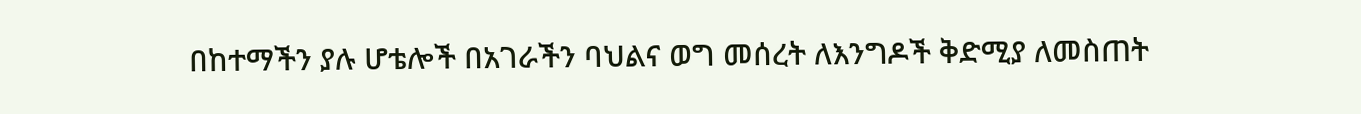በከተማችን ያሉ ሆቴሎች በአገራችን ባህልና ወግ መሰረት ለእንግዶች ቅድሚያ ለመስጠት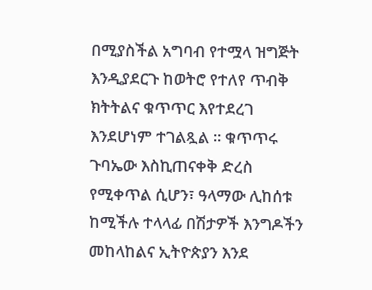በሚያስችል አግባብ የተሟላ ዝግጅት እንዲያደርጉ ከወትሮ የተለየ ጥብቅ ክትትልና ቁጥጥር እየተደረገ እንደሆነም ተገልጿል ። ቁጥጥሩ ጉባኤው እስኪጠናቀቅ ድረስ የሚቀጥል ሲሆን፣ ዓላማው ሊከሰቱ ከሚችሉ ተላላፊ በሽታዎች እንግዶችን መከላከልና ኢትዮጵያን እንደ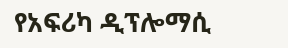የአፍሪካ ዲፕሎማሲ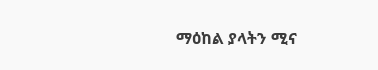ማዕከል ያላትን ሚና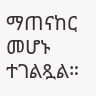ማጠናከር መሆኑ ተገልጿል።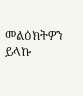መልዕክትዎን ይላኩ